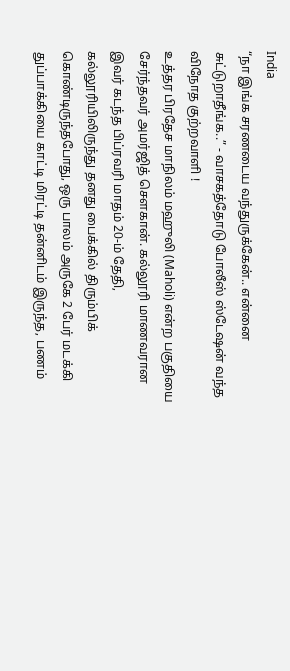India
“நா இங்க சரணடைய வந்துருக்கேன்.. என்னை சுட்டுறாதீங்க..” - வாசகத்தோடு போலீஸ் ஸ்டேஷன் வந்த விநோத குற்றவாளி !
உத்தர பிரதேச மாநிலம் மஹுலி (Maholi) என்ற பகுதியை சேர்ந்தவர் அமர்ஜித் செளகான். கல்லூரி மாணவரான இவர் கடந்த பிப்ரவரி மாதம் 20-ம் தேதி, கல்லூரியிலிருந்து தனது பைக்கில் திரும்பிக் கொண்டிருந்தபோது, ஒரு பாலம் அருகே 2 பேர் மடக்கி துப்பாக்கியை காட்டி மிரட்டி தன்னிடம் இருந்த, பணம்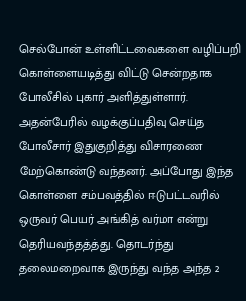செல்போன் உள்ளிட்டவைகளை வழிப்பறி கொள்ளையடித்து விட்டு சென்றதாக போலீசில் புகார் அளித்துள்ளார்.
அதன்பேரில் வழக்குப்பதிவு செய்த போலீசார் இதுகுறித்து விசாரணை மேற்கொண்டு வந்தனர். அப்போது இந்த கொள்ளை சம்பவத்தில் ஈடுபட்டவரில் ஒருவர் பெயர் அங்கித் வர்மா என்று தெரியவந்தத்த்து. தொடர்ந்து தலைமறைவாக இருந்து வந்த அந்த 2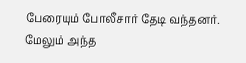பேரையும் போலீசார் தேடி வந்தனர். மேலும் அந்த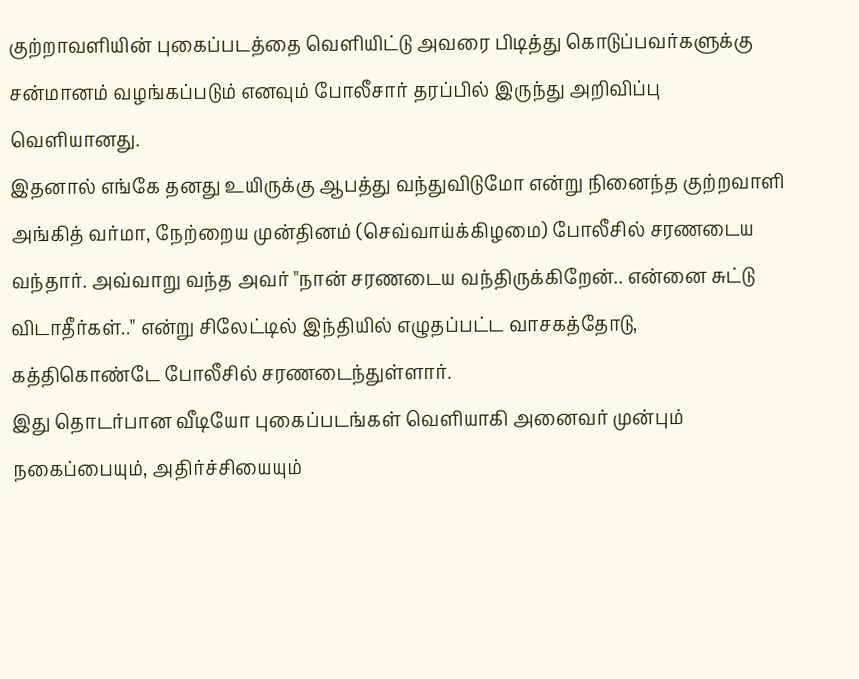குற்றாவளியின் புகைப்படத்தை வெளியிட்டு அவரை பிடித்து கொடுப்பவர்களுக்கு சன்மானம் வழங்கப்படும் எனவும் போலீசார் தரப்பில் இருந்து அறிவிப்பு வெளியானது.
இதனால் எங்கே தனது உயிருக்கு ஆபத்து வந்துவிடுமோ என்று நினைந்த குற்றவாளி அங்கித் வர்மா, நேற்றைய முன்தினம் (செவ்வாய்க்கிழமை) போலீசில் சரணடைய வந்தார். அவ்வாறு வந்த அவர் "நான் சரணடைய வந்திருக்கிறேன்.. என்னை சுட்டு விடாதீர்கள்.." என்று சிலேட்டில் இந்தியில் எழுதப்பட்ட வாசகத்தோடு, கத்திகொண்டே போலீசில் சரணடைந்துள்ளார்.
இது தொடர்பான வீடியோ புகைப்படங்கள் வெளியாகி அனைவர் முன்பும் நகைப்பையும், அதிர்ச்சியையும்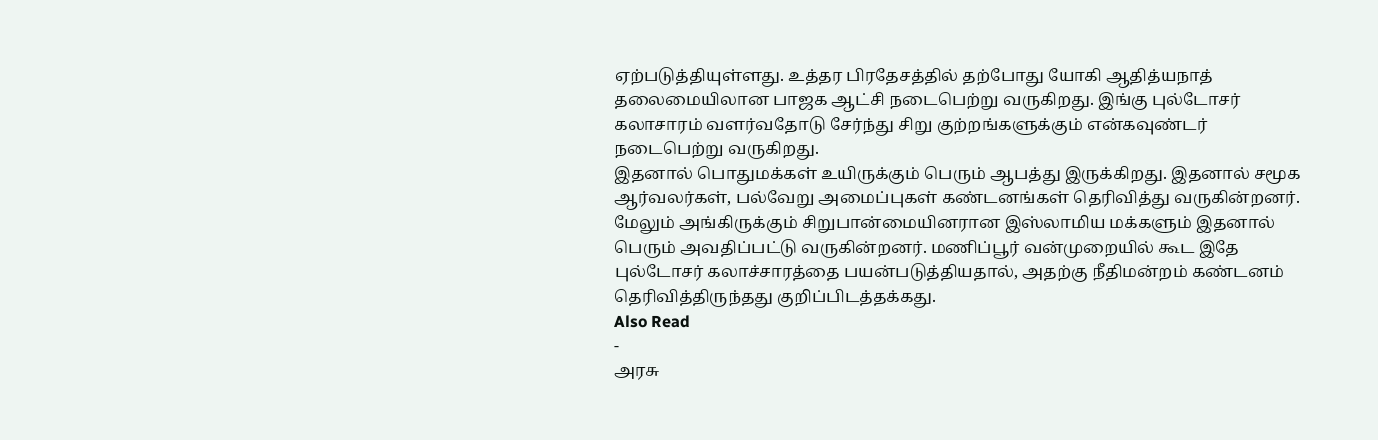ஏற்படுத்தியுள்ளது. உத்தர பிரதேசத்தில் தற்போது யோகி ஆதித்யநாத் தலைமையிலான பாஜக ஆட்சி நடைபெற்று வருகிறது. இங்கு புல்டோசர் கலாசாரம் வளர்வதோடு சேர்ந்து சிறு குற்றங்களுக்கும் என்கவுண்டர் நடைபெற்று வருகிறது.
இதனால் பொதுமக்கள் உயிருக்கும் பெரும் ஆபத்து இருக்கிறது. இதனால் சமூக ஆர்வலர்கள், பல்வேறு அமைப்புகள் கண்டனங்கள் தெரிவித்து வருகின்றனர். மேலும் அங்கிருக்கும் சிறுபான்மையினரான இஸ்லாமிய மக்களும் இதனால் பெரும் அவதிப்பட்டு வருகின்றனர். மணிப்பூர் வன்முறையில் கூட இதே புல்டோசர் கலாச்சாரத்தை பயன்படுத்தியதால், அதற்கு நீதிமன்றம் கண்டனம் தெரிவித்திருந்தது குறிப்பிடத்தக்கது.
Also Read
-
அரசு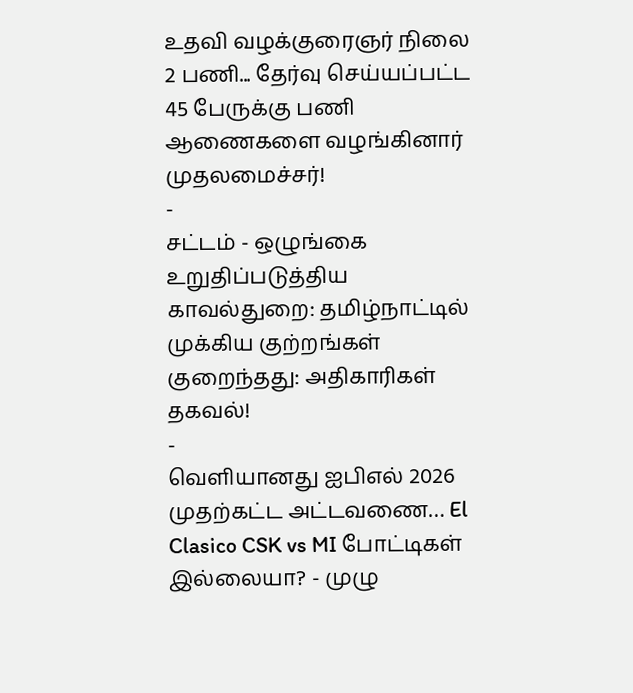உதவி வழக்குரைஞர் நிலை 2 பணி... தேர்வு செய்யப்பட்ட 45 பேருக்கு பணி ஆணைகளை வழங்கினார் முதலமைச்சர்!
-
சட்டம் - ஒழுங்கை உறுதிப்படுத்திய காவல்துறை: தமிழ்நாட்டில் முக்கிய குற்றங்கள் குறைந்தது: அதிகாரிகள் தகவல்!
-
வெளியானது ஐபிஎல் 2026 முதற்கட்ட அட்டவணை… El Clasico CSK vs MI போட்டிகள் இல்லையா? - முழு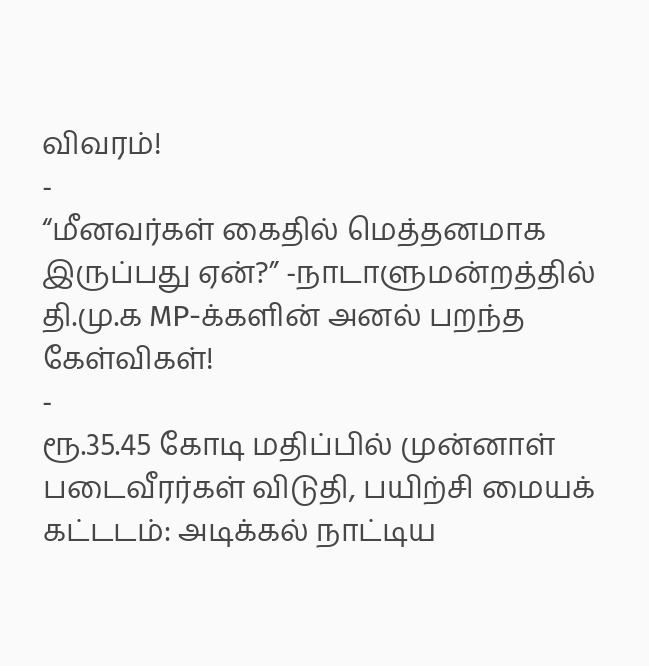விவரம்!
-
“மீனவர்கள் கைதில் மெத்தனமாக இருப்பது ஏன்?” -நாடாளுமன்றத்தில் தி.மு.க MP-க்களின் அனல் பறந்த கேள்விகள்!
-
ரூ.35.45 கோடி மதிப்பில் முன்னாள் படைவீரர்கள் விடுதி, பயிற்சி மையக் கட்டடம்: அடிக்கல் நாட்டிய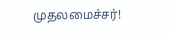முதலமைச்சர்!